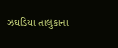ઝઘડિયા તાલુકાના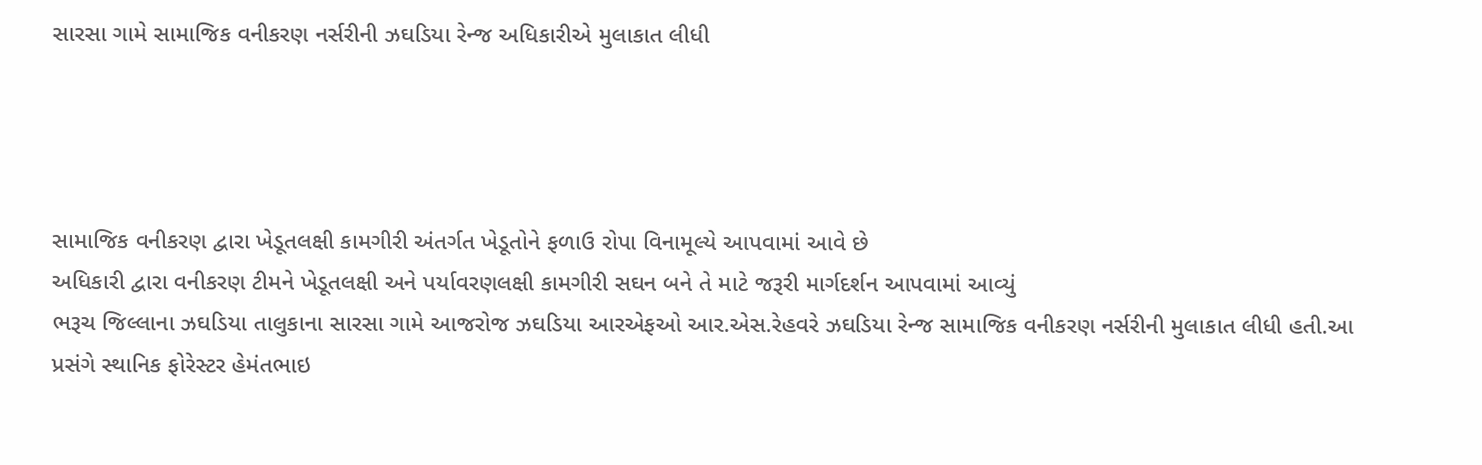સારસા ગામે સામાજિક વનીકરણ નર્સરીની ઝઘડિયા રેન્જ અધિકારીએ મુલાકાત લીધી




સામાજિક વનીકરણ દ્વારા ખેડૂતલક્ષી કામગીરી અંતર્ગત ખેડૂતોને ફળાઉ રોપા વિનામૂલ્યે આપવામાં આવે છે
અધિકારી દ્વારા વનીકરણ ટીમને ખેડૂતલક્ષી અને પર્યાવરણલક્ષી કામગીરી સઘન બને તે માટે જરૂરી માર્ગદર્શન આપવામાં આવ્યું
ભરૂચ જિલ્લાના ઝઘડિયા તાલુકાના સારસા ગામે આજરોજ ઝઘડિયા આરએફઓ આર.એસ.રેહવરે ઝઘડિયા રેન્જ સામાજિક વનીકરણ નર્સરીની મુલાકાત લીધી હતી.આ પ્રસંગે સ્થાનિક ફોરેસ્ટર હેમંતભાઇ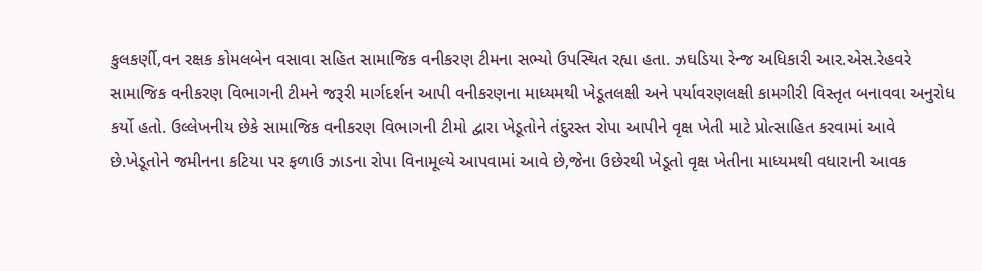કુલકર્ણી,વન રક્ષક કોમલબેન વસાવા સહિત સામાજિક વનીકરણ ટીમના સભ્યો ઉપસ્થિત રહ્યા હતા. ઝઘડિયા રેન્જ અધિકારી આર.એસ.રેહવરે સામાજિક વનીકરણ વિભાગની ટીમને જરૂરી માર્ગદર્શન આપી વનીકરણના માધ્યમથી ખેડૂતલક્ષી અને પર્યાવરણલક્ષી કામગીરી વિસ્તૃત બનાવવા અનુરોધ કર્યો હતો. ઉલ્લેખનીય છેકે સામાજિક વનીકરણ વિભાગની ટીમો દ્વારા ખેડૂતોને તંદુરસ્ત રોપા આપીને વૃક્ષ ખેતી માટે પ્રોત્સાહિત કરવામાં આવે છે.ખેડૂતોને જમીનના કટિયા પર ફળાઉ ઝાડના રોપા વિનામૂલ્યે આપવામાં આવે છે,જેના ઉછેરથી ખેડૂતો વૃક્ષ ખેતીના માધ્યમથી વધારાની આવક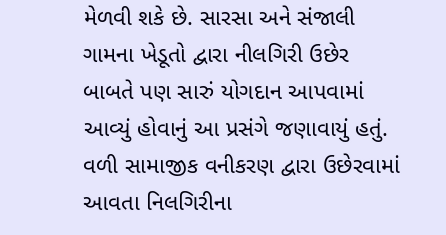મેળવી શકે છે. સારસા અને સંજાલી ગામના ખેડૂતો દ્વારા નીલગિરી ઉછેર બાબતે પણ સારું યોગદાન આપવામાં આવ્યું હોવાનું આ પ્રસંગે જણાવાયું હતું. વળી સામાજીક વનીકરણ દ્વારા ઉછેરવામાં આવતા નિલગિરીના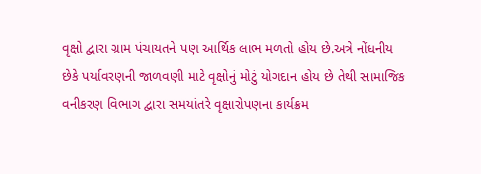વૃક્ષો દ્વારા ગ્રામ પંચાયતને પણ આર્થિક લાભ મળતો હોય છે.અત્રે નોંધનીય છેકે પર્યાવરણની જાળવણી માટે વૃક્ષોનું મોટું યોગદાન હોય છે તેથી સામાજિક વનીકરણ વિભાગ દ્વારા સમયાંતરે વૃક્ષારોપણના કાર્યક્રમ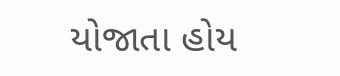યોજાતા હોય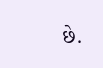છે.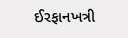ઈરફાનખત્રી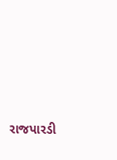રાજપારડી